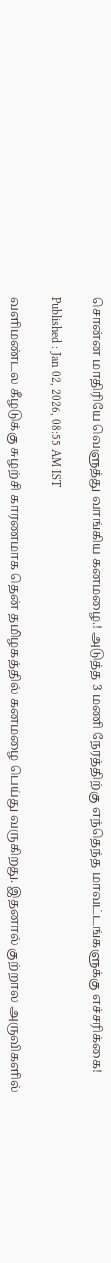சொன்ன மாதிரியே வெளுத்து வாங்கிய கனமழை.! அடுத்த 3 மணி நேரத்திற்கு எந்தெந்த மாவட்டங்களுக்கு எச்சரிக்கை!

Published : Jan 02, 2026, 08:55 AM IST

வளிமண்டல கீழடுக்கு சுழற்சி காரணமாக தென் தமிழகத்தில் கனமழை பெய்து வருகிறது. இதனால் குற்றால அருவிகளில்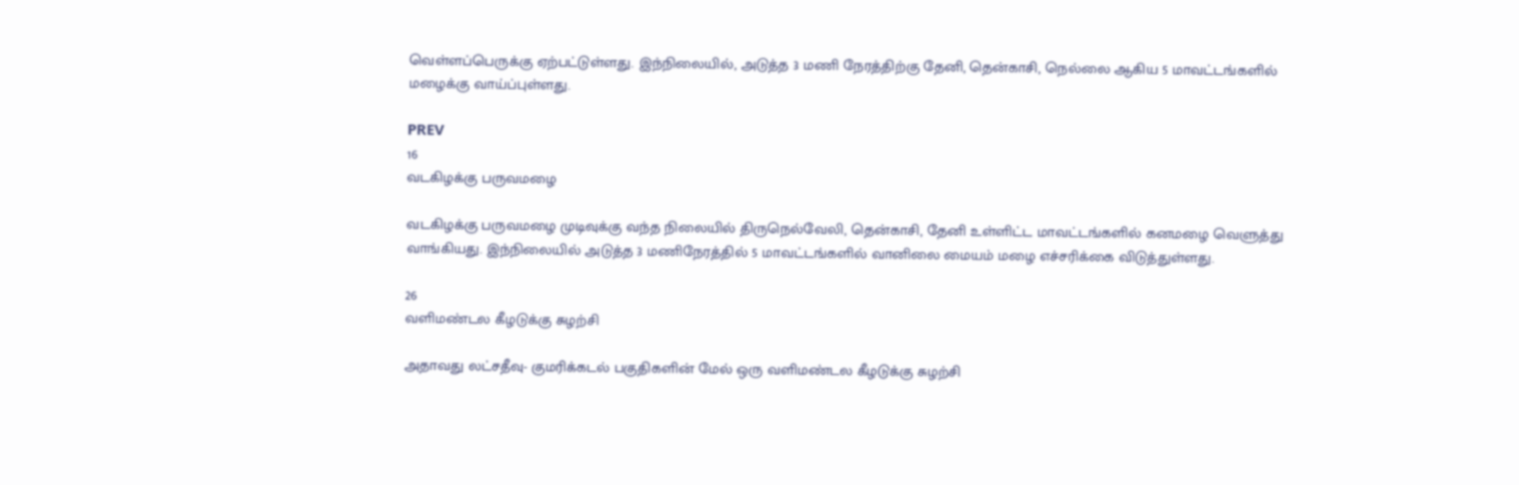வெள்ளப்பெருக்கு ஏற்பட்டுள்ளது. இந்நிலையில், அடுத்த 3 மணி நேரத்திற்கு தேனி, தென்காசி, நெல்லை ஆகிய 5 மாவட்டங்களில் மழைக்கு வாய்ப்புள்ளது.

PREV
16
வடகிழக்கு பருவமழை

வடகிழக்கு பருவமழை முடிவுக்கு வந்த நிலையில் திருநெல்வேலி, தென்காசி, தேனி உள்ளிட்ட மாவட்டங்களில் கனமழை வெளுத்து வாங்கியது. இந்நிலையில் அடுத்த 3 மணிநேரத்தில் 5 மாவட்டங்களில் வானிலை மையம் மழை எச்சரிக்கை விடுத்துள்ளது.

26
வளிமண்டல கீழடுக்கு சுழற்சி

அதாவது லட்சதீவு- குமரிக்கடல் பகுதிகளின் மேல் ஒரு வளிமண்டல கீழடுக்கு சுழற்சி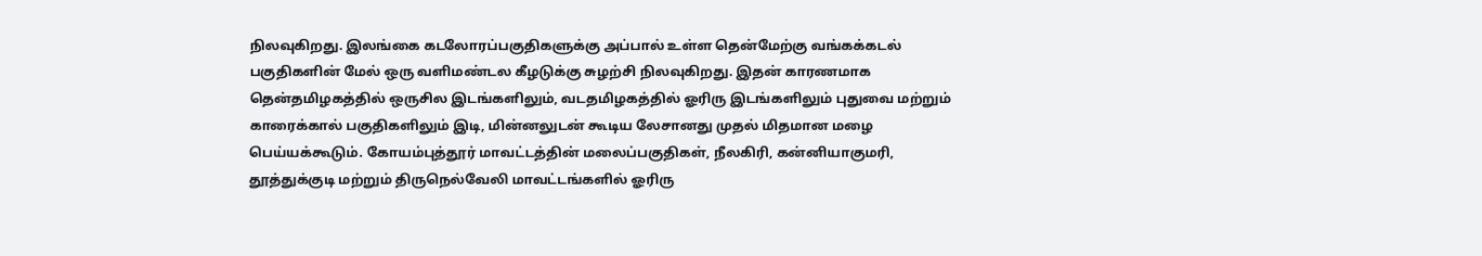நிலவுகிறது. இலங்கை கடலோரப்பகுதிகளுக்கு அப்பால் உள்ள தென்மேற்கு வங்கக்கடல் பகுதிகளின் மேல் ஒரு வளிமண்டல கீழடுக்கு சுழற்சி நிலவுகிறது. இதன் காரணமாக தென்தமிழகத்தில் ஒருசில இடங்களிலும், வடதமிழகத்தில் ஓரிரு இடங்களிலும் புதுவை மற்றும் காரைக்கால் பகுதிகளிலும் இடி, மின்னலுடன் கூடிய லேசானது முதல் மிதமான மழை பெய்யக்கூடும். கோயம்புத்தூர் மாவட்டத்தின் மலைப்பகுதிகள், நீலகிரி, கன்னியாகுமரி, தூத்துக்குடி மற்றும் திருநெல்வேலி மாவட்டங்களில் ஓரிரு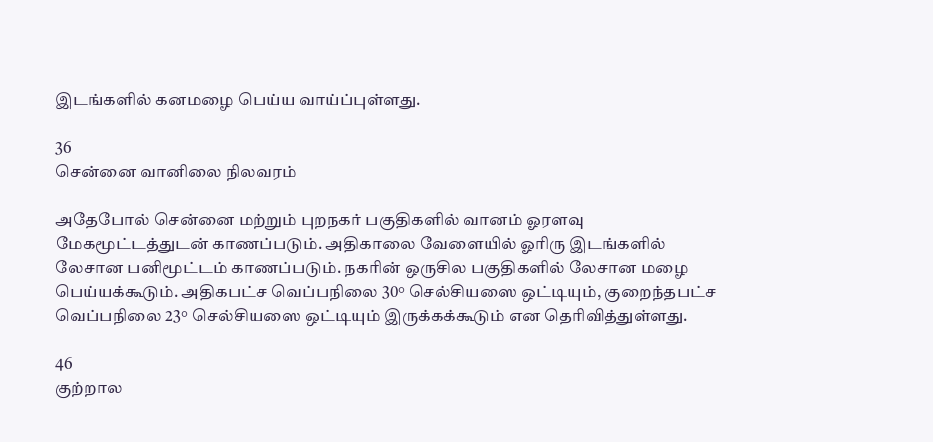இடங்களில் கனமழை பெய்ய வாய்ப்புள்ளது.

36
சென்னை வானிலை நிலவரம்

அதேபோல் சென்னை மற்றும் புறநகர் பகுதிகளில் வானம் ஓரளவு மேகமூட்டத்துடன் காணப்படும். அதிகாலை வேளையில் ஓரிரு இடங்களில் லேசான பனிமூட்டம் காணப்படும். நகரின் ஒருசில பகுதிகளில் லேசான மழை பெய்யக்கூடும். அதிகபட்ச வெப்பநிலை 30° செல்சியஸை ஒட்டியும், குறைந்தபட்ச வெப்பநிலை 23° செல்சியஸை ஒட்டியும் இருக்கக்கூடும் என தெரிவித்துள்ளது.

46
குற்றால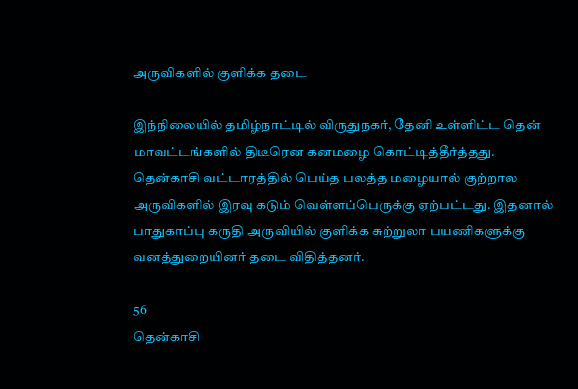அருவிகளில் குளிக்க தடை

இந்நிலையில் தமிழ்நாட்டில் விருதுநகர், தேனி உள்ளிட்ட தென் மாவட்டங்களில் திடீரென கனமழை கொட்டித்தீர்த்தது. தென்காசி வட்டாரத்தில் பெய்த பலத்த மழையால் குற்றால அருவிகளில் இரவு கடும் வெள்ளப்பெருக்கு ஏற்பட்டது. இதனால் பாதுகாப்பு கருதி அருவியில் குளிக்க சுற்றுலா பயணிகளுக்கு வனத்துறையினர் தடை விதித்தனர்.

56
தென்காசி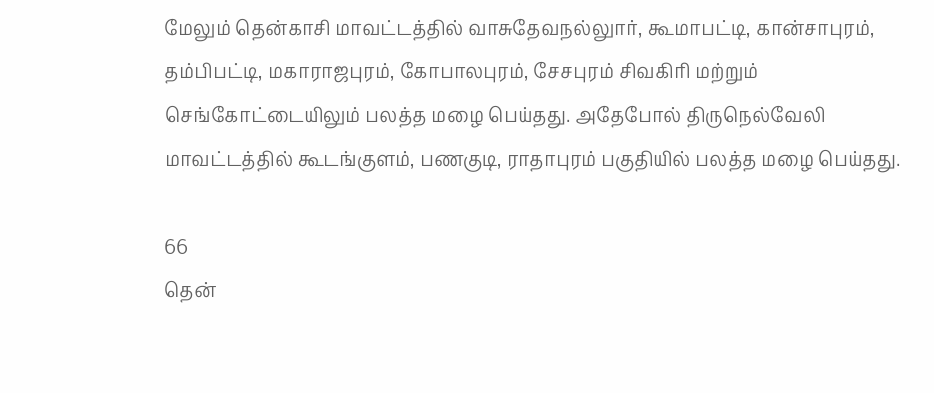மேலும் தென்காசி மாவட்டத்தில் வாசுதேவநல்லுார், கூமாபட்டி, கான்சாபுரம், தம்பிபட்டி, மகாராஜபுரம், கோபாலபுரம், சேசபுரம் சிவகிரி மற்றும் செங்கோட்டையிலும் பலத்த மழை பெய்தது. அதேபோல் திருநெல்வேலி மாவட்டத்தில் கூடங்குளம், பணகுடி, ராதாபுரம் பகுதியில் பலத்த மழை பெய்தது.

66
தென்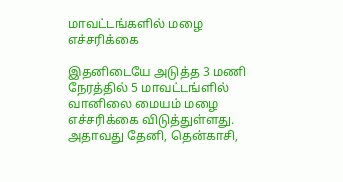மாவட்டங்களில் மழை எச்சரிக்கை

இதனிடையே அடுத்த 3 மணி நேரத்தில் 5 மாவட்டங்ளில் வானிலை மையம் மழை எச்சரிக்கை விடுத்துள்ளது. அதாவது தேனி, தென்காசி,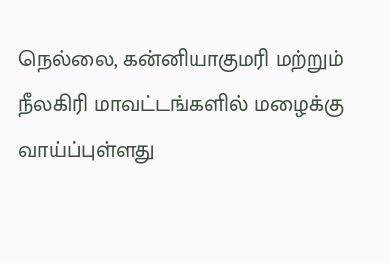நெல்லை, கன்னியாகுமரி மற்றும் நீலகிரி மாவட்டங்களில் மழைக்கு வாய்ப்புள்ளது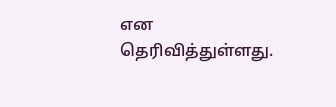என தெரிவித்துள்ளது.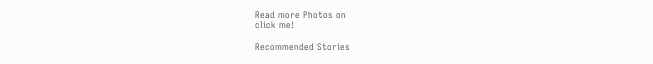Read more Photos on
click me!

Recommended Stories